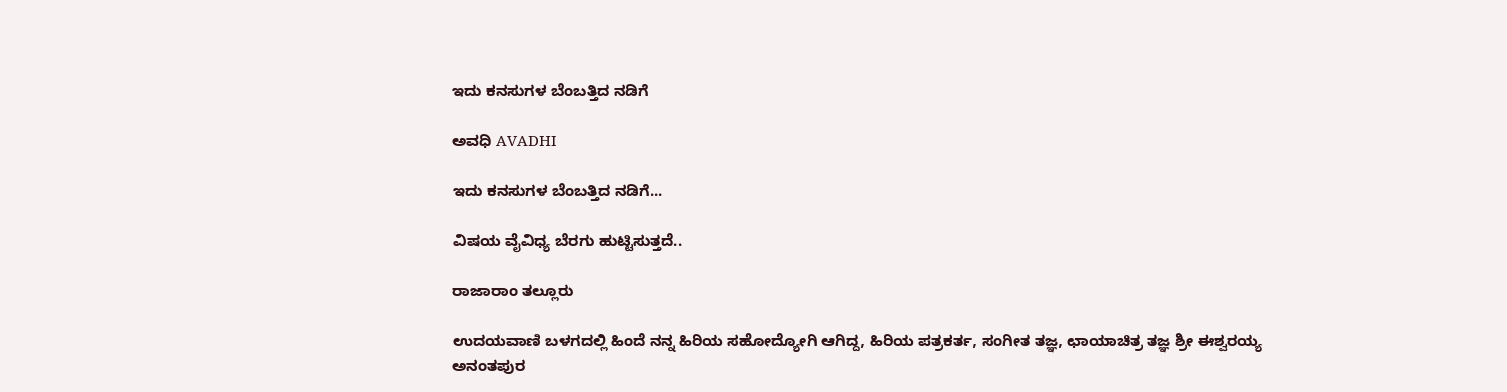ಇದು ಕನಸುಗಳ ಬೆಂಬತ್ತಿದ ನಡಿಗೆ‍

ಅವಧಿ AVADHI

ಇದು ಕನಸುಗಳ ಬೆಂಬತ್ತಿದ ನಡಿಗೆ...

ವಿಷಯ ವೈವಿಧ್ಯ ಬೆರಗು ಹುಟ್ಟಿಸುತ್ತದೆ..

ರಾಜಾರಾಂ ತಲ್ಲೂರು

ಉದಯವಾಣಿ ಬಳಗದಲ್ಲಿ ಹಿಂದೆ ನನ್ನ ಹಿರಿಯ ಸಹೋದ್ಯೋಗಿ ಆಗಿದ್ದ, ಹಿರಿಯ ಪತ್ರಕರ್ತ, ಸಂಗೀತ ತಜ್ಞ, ಛಾಯಾಚಿತ್ರ ತಜ್ಞ ಶ್ರೀ ಈಶ್ವರಯ್ಯ ಅನಂತಪುರ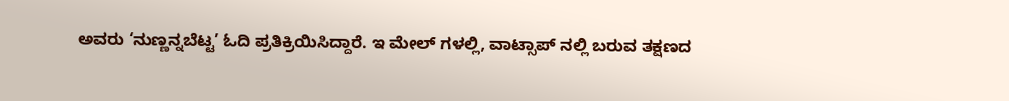ಅವರು ‘ನುಣ್ಣನ್ನಬೆಟ್ಟ’ ಓದಿ ಪ್ರತಿಕ್ರಿಯಿಸಿದ್ದಾರೆ. ಇ ಮೇಲ್ ಗಳಲ್ಲಿ, ವಾಟ್ಸಾಪ್ ನಲ್ಲಿ ಬರುವ ತಕ್ಷಣದ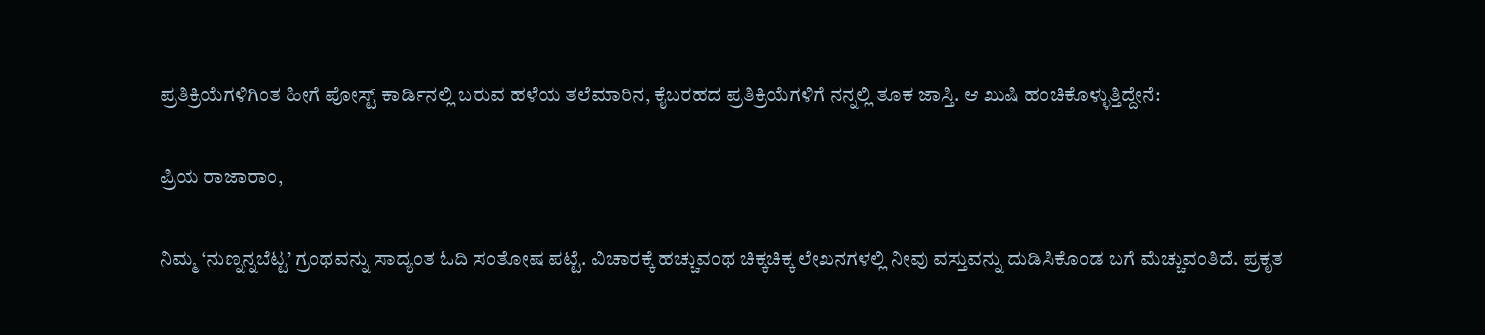ಪ್ರತಿಕ್ರಿಯೆಗಳಿಗಿಂತ ಹೀಗೆ ಪೋಸ್ಟ್ ಕಾರ್ಡಿನಲ್ಲಿ ಬರುವ ಹಳೆಯ ತಲೆಮಾರಿನ, ಕೈಬರಹದ ಪ್ರತಿಕ್ರಿಯೆಗಳಿಗೆ ನನ್ನಲ್ಲಿ ತೂಕ ಜಾಸ್ತಿ. ಆ ಖುಷಿ ಹಂಚಿಕೊಳ್ಳುತ್ತಿದ್ದೇನೆ:

ಪ್ರಿಯ ರಾಜಾರಾಂ,

ನಿಮ್ಮ ‘ನುಣ್ನನ್ನಬೆಟ್ಟ’ ಗ್ರಂಥವನ್ನು ಸಾದ್ಯಂತ ಓದಿ ಸಂತೋಷ ಪಟ್ಟೆ. ವಿಚಾರಕ್ಕೆ ಹಚ್ಚುವಂಥ ಚಿಕ್ಕಚಿಕ್ಕ ಲೇಖನಗಳಲ್ಲಿ ನೀವು ವಸ್ತುವನ್ನು ದುಡಿಸಿಕೊಂಡ ಬಗೆ ಮೆಚ್ಚುವಂತಿದೆ. ಪ್ರಕೃತ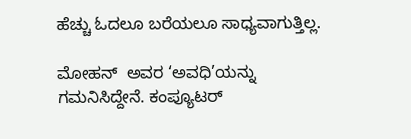ಹೆಚ್ಚು ಓದಲೂ ಬರೆಯಲೂ ಸಾಧ್ಯವಾಗುತ್ತಿಲ್ಲ.

ಮೋಹನ್  ಅವರ ‘ಅವಧಿ’ಯನ್ನು ಗಮನಿಸಿದ್ದೇನೆ. ಕಂಪ್ಯೂಟರ್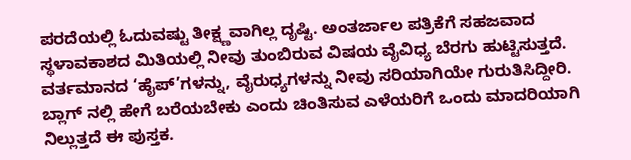ಪರದೆಯಲ್ಲಿ ಓದುವಷ್ಟು ತೀಕ್ಷ್ಣವಾಗಿಲ್ಲ ದೃಷ್ಟಿ. ಅಂತರ್ಜಾಲ ಪತ್ರಿಕೆಗೆ ಸಹಜವಾದ ಸ್ಥಳಾವಕಾಶದ ಮಿತಿಯಲ್ಲಿ ನೀವು ತುಂಬಿರುವ ವಿಷಯ ವೈವಿಧ್ಯ ಬೆರಗು ಹುಟ್ಟಿಸುತ್ತದೆ. ವರ್ತಮಾನದ ‘ಹೈಪ್’ಗಳನ್ನು, ವೈರುಧ್ಯಗಳನ್ನು ನೀವು ಸರಿಯಾಗಿಯೇ ಗುರುತಿಸಿದ್ದೀರಿ. ಬ್ಲಾಗ್ ನಲ್ಲಿ ಹೇಗೆ ಬರೆಯಬೇಕು ಎಂದು ಚಿಂತಿಸುವ ಎಳೆಯರಿಗೆ ಒಂದು ಮಾದರಿಯಾಗಿ ನಿಲ್ಲುತ್ತದೆ ಈ ಪುಸ್ತಕ.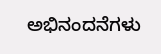ಅಭಿನಂದನೆಗಳು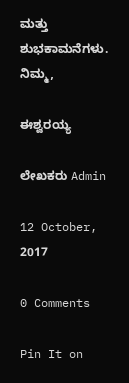ಮತ್ತು ಶುಭಕಾಮನೆಗಳು.
ನಿಮ್ಮ,

ಈಶ್ವರಯ್ಯ

ಲೇಖಕರು Admin

12 October, 2017

0 Comments

Pin It on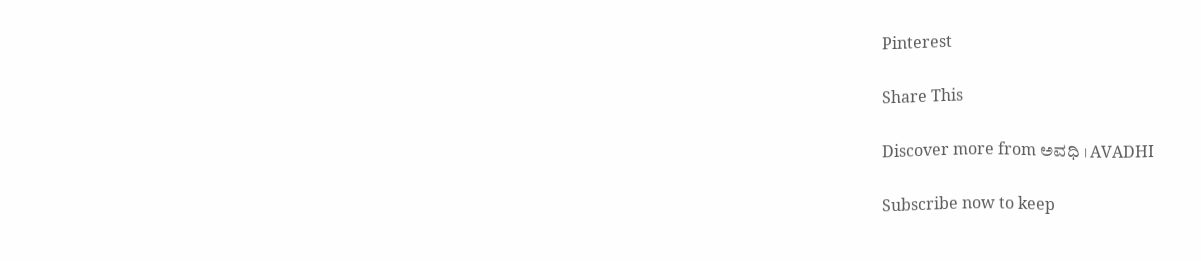Pinterest

Share This

Discover more from ಅವಧಿ । AVADHI

Subscribe now to keep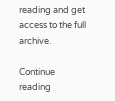reading and get access to the full archive.

Continue reading